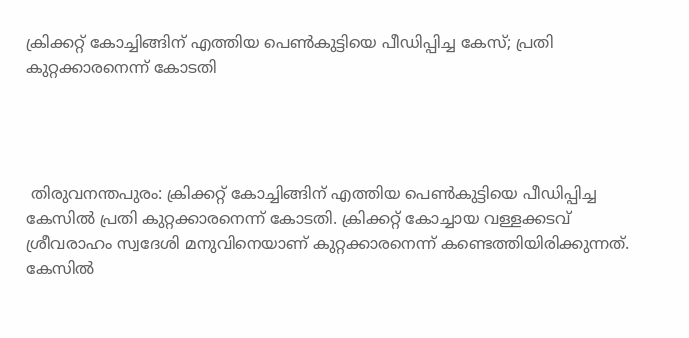ക്രിക്കറ്റ് കോച്ചിങ്ങിന് എത്തിയ പെണ്‍കുട്ടിയെ പീഡിപ്പിച്ച കേസ്; പ്രതി കുറ്റക്കാരനെന്ന് കോടതി




 തിരുവനന്തപുരം: ക്രിക്കറ്റ് കോച്ചിങ്ങിന് എത്തിയ പെണ്‍കുട്ടിയെ പീഡിപ്പിച്ച കേസില്‍ പ്രതി കുറ്റക്കാരനെന്ന് കോടതി. ക്രിക്കറ്റ് കോച്ചായ വള്ളക്കടവ് ശ്രീവരാഹം സ്വദേശി മനുവിനെയാണ് കുറ്റക്കാരനെന്ന് കണ്ടെത്തിയിരിക്കുന്നത്. കേസില്‍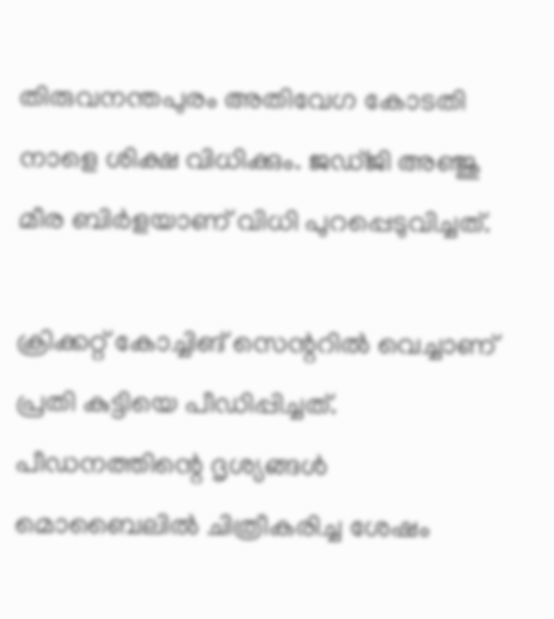തിരുവനന്തപുരം അതിവേഗ കോടതി നാളെ ശിക്ഷ വിധിക്കും. ജഡ്ജി അഞ്ജു മീര ബിര്‍ളയാണ് വിധി പുറപ്പെടുവിച്ചത്.

ക്രിക്കറ്റ് കോച്ചിങ് സെന്ററില്‍ വെച്ചാണ് പ്രതി കുട്ടിയെ പീഡിപ്പിച്ചത്. പീഡനത്തിന്റെ ദൃശ്യങ്ങള്‍ മൊബൈലില്‍ ചിത്രീകരിച്ച ശേഷം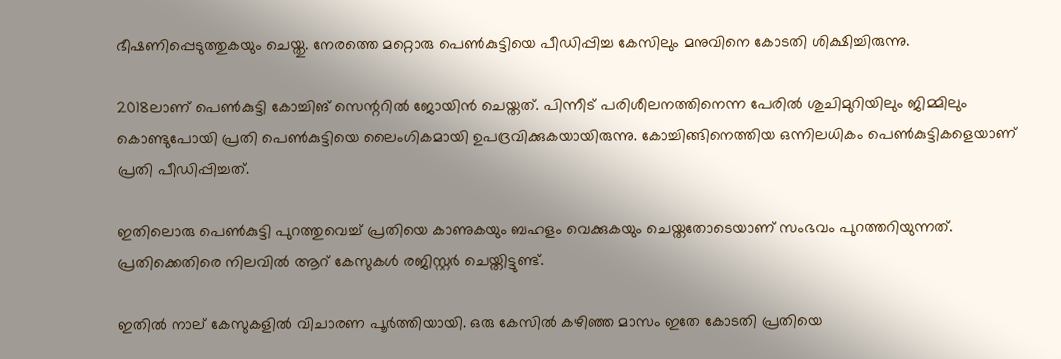ഭീഷണിപ്പെടുത്തുകയും ചെയ്തു. നേരത്തെ മറ്റൊരു പെണ്‍കുട്ടിയെ പീഡിപ്പിച്ച കേസിലും മനുവിനെ കോടതി ശിക്ഷിച്ചിരുന്നു.

2018ലാണ് പെണ്‍കുട്ടി കോച്ചിങ് സെന്ററില്‍ ജോയിന്‍ ചെയ്തത്. പിന്നീട് പരിശീലനത്തിനെന്ന പേരില്‍ ശുചിമുറിയിലും ജിമ്മിലും കൊണ്ടുപോയി പ്രതി പെണ്‍കുട്ടിയെ ലൈംഗികമായി ഉപദ്രവിക്കുകയായിരുന്നു. കോച്ചിങ്ങിനെത്തിയ ഒന്നിലധികം പെണ്‍കുട്ടികളെയാണ് പ്രതി പീഡിപ്പിച്ചത്.

ഇതിലൊരു പെണ്‍കുട്ടി പുറത്തുവെച്ച് പ്രതിയെ കാണുകയും ബഹളം വെക്കുകയും ചെയ്തതോടെയാണ് സംഭവം പുറത്തറിയുന്നത്. പ്രതിക്കെതിരെ നിലവില്‍ ആറ് കേസുകള്‍ രജിസ്റ്റര്‍ ചെയ്തിട്ടുണ്ട്.

ഇതില്‍ നാല് കേസുകളില്‍ വിചാരണ പൂര്‍ത്തിയായി. ഒരു കേസില്‍ കഴിഞ്ഞ മാസം ഇതേ കോടതി പ്രതിയെ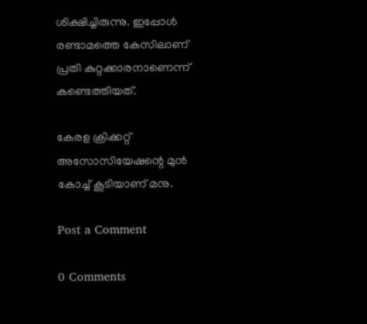ശിക്ഷിച്ചിരുന്നു. ഇപ്പോള്‍ രണ്ടാമത്തെ കേസിലാണ് പ്രതി കുറ്റക്കാരനാണെന്ന് കണ്ടെത്തിയത്.

കേരള ക്രിക്കറ്റ് അസോസിയേഷന്റെ മുൻ കോച്ച് കൂടിയാണ് മനു.

Post a Comment

0 Comments